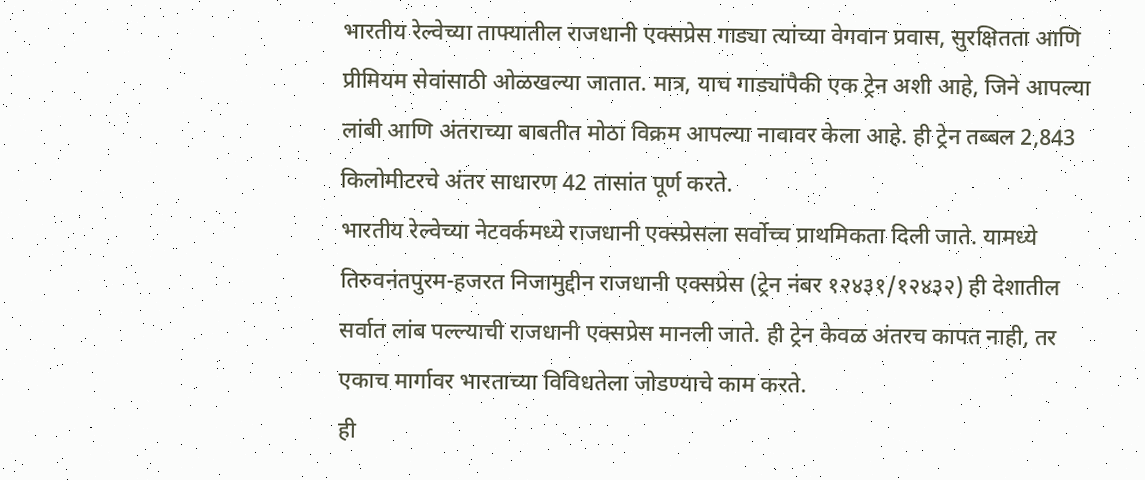भारतीय रेल्वेच्या ताफ्यातील राजधानी एक्सप्रेस गाड्या त्यांच्या वेगवान प्रवास, सुरक्षितता आणि प्रीमियम सेवांसाठी ओळखल्या जातात. मात्र, याच गाड्यांपैकी एक ट्रेन अशी आहे, जिने आपल्या लांबी आणि अंतराच्या बाबतीत मोठा विक्रम आपल्या नावावर केला आहे. ही ट्रेन तब्बल 2,843 किलोमीटरचे अंतर साधारण 42 तासांत पूर्ण करते.
भारतीय रेल्वेच्या नेटवर्कमध्ये राजधानी एक्स्प्रेसला सर्वोच्च प्राथमिकता दिली जाते. यामध्ये तिरुवनंतपुरम-हजरत निजामुद्दीन राजधानी एक्सप्रेस (ट्रेन नंबर १२४३१/१२४३२) ही देशातील सर्वात लांब पल्ल्याची राजधानी एक्सप्रेस मानली जाते. ही ट्रेन केवळ अंतरच कापत नाही, तर एकाच मार्गावर भारताच्या विविधतेला जोडण्याचे काम करते.
ही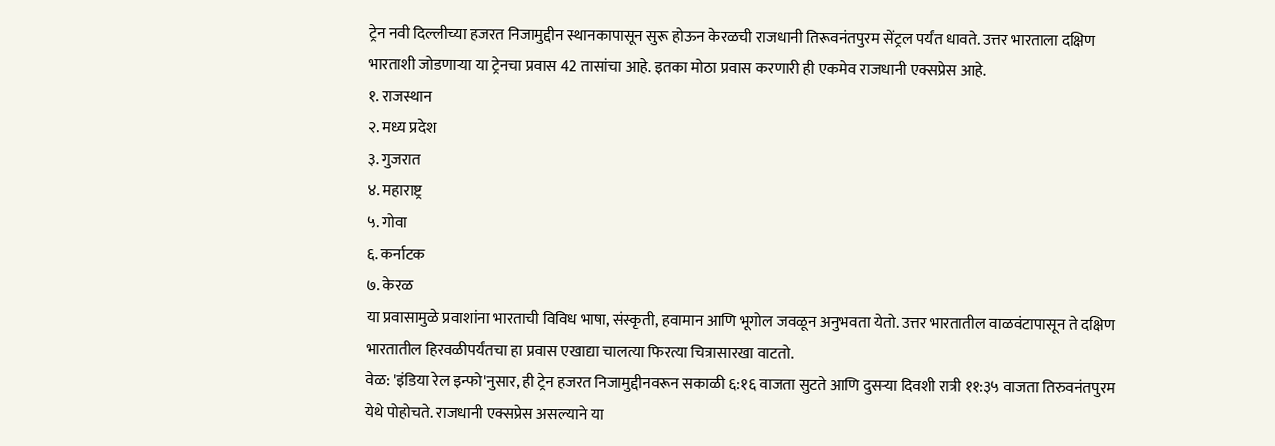ट्रेन नवी दिल्लीच्या हजरत निजामुद्दीन स्थानकापासून सुरू होऊन केरळची राजधानी तिरूवनंतपुरम सेंट्रल पर्यंत धावते. उत्तर भारताला दक्षिण भारताशी जोडणाऱ्या या ट्रेनचा प्रवास 42 तासांचा आहे. इतका मोठा प्रवास करणारी ही एकमेव राजधानी एक्सप्रेस आहे.
१. राजस्थान
२. मध्य प्रदेश
३. गुजरात
४. महाराष्ट्र
५. गोवा
६. कर्नाटक
७. केरळ
या प्रवासामुळे प्रवाशांना भारताची विविध भाषा, संस्कृती, हवामान आणि भूगोल जवळून अनुभवता येतो. उत्तर भारतातील वाळवंटापासून ते दक्षिण भारतातील हिरवळीपर्यंतचा हा प्रवास एखाद्या चालत्या फिरत्या चित्रासारखा वाटतो.
वेळ: 'इंडिया रेल इन्फो'नुसार, ही ट्रेन हजरत निजामुद्दीनवरून सकाळी ६:१६ वाजता सुटते आणि दुसऱ्या दिवशी रात्री ११:३५ वाजता तिरुवनंतपुरम येथे पोहोचते. राजधानी एक्सप्रेस असल्याने या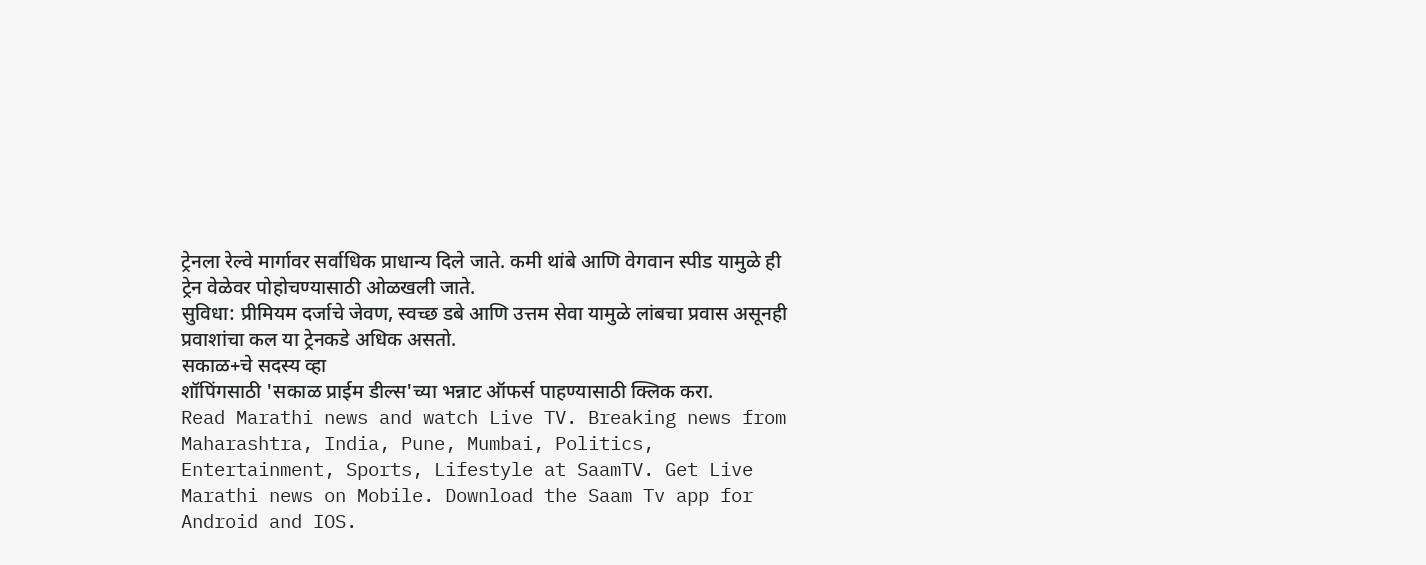ट्रेनला रेल्वे मार्गावर सर्वाधिक प्राधान्य दिले जाते. कमी थांबे आणि वेगवान स्पीड यामुळे ही ट्रेन वेळेवर पोहोचण्यासाठी ओळखली जाते.
सुविधा: प्रीमियम दर्जाचे जेवण, स्वच्छ डबे आणि उत्तम सेवा यामुळे लांबचा प्रवास असूनही प्रवाशांचा कल या ट्रेनकडे अधिक असतो.
सकाळ+चे सदस्य व्हा
शॉपिंगसाठी 'सकाळ प्राईम डील्स'च्या भन्नाट ऑफर्स पाहण्यासाठी क्लिक करा.
Read Marathi news and watch Live TV. Breaking news from Maharashtra, India, Pune, Mumbai, Politics, Entertainment, Sports, Lifestyle at SaamTV. Get Live Marathi news on Mobile. Download the Saam Tv app for Android and IOS.